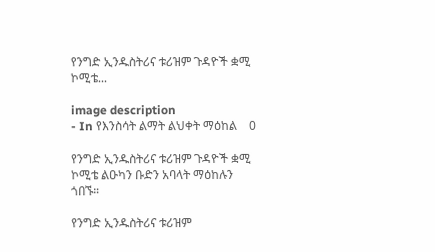የንግድ ኢንዱስትሪና ቱሪዝም ጉዳዮች ቋሚ ኮሚቴ...

image description
- In የእንስሳት ልማት ልህቀት ማዕከል    0

የንግድ ኢንዱስትሪና ቱሪዝም ጉዳዮች ቋሚ ኮሚቴ ልዑካን ቡድን አባላት ማዕከሉን ጎበኙ።

የንግድ ኢንዱስትሪና ቱሪዝም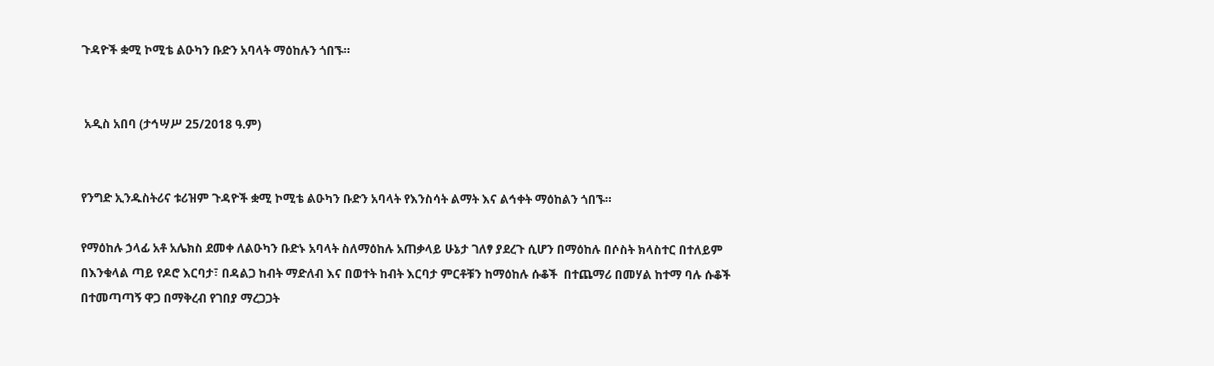ጉዳዮች ቋሚ ኮሚቴ ልዑካን ቡድን አባላት ማዕከሉን ጎበኙ።


 አዲስ አበባ (ታኅሣሥ 25/2018 ዓ.ም)


የንግድ ኢንዱስትሪና ቱሪዝም ጉዳዮች ቋሚ ኮሚቴ ልዑካን ቡድን አባላት የእንስሳት ልማት እና ልኅቀት ማዕከልን ጎበኙ።

የማዕከሉ ኃላፊ አቶ አሌክስ ደመቀ ለልዑካን ቡድኑ አባላት ስለማዕከሉ አጠቃላይ ሁኔታ ገለፃ ያደረጉ ሲሆን በማዕከሉ በሶስት ክላስተር በተለይም በእንቁላል ጣይ የዶሮ እርባታ፣ በዳልጋ ከብት ማድለብ እና በወተት ከብት እርባታ ምርቶቹን ከማዕከሉ ሱቆች  በተጨማሪ በመሃል ከተማ ባሉ ሱቆች በተመጣጣኝ ዋጋ በማቅረብ የገበያ ማረጋጋት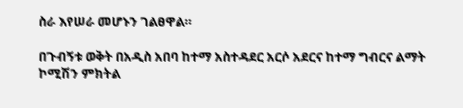ስራ እየሠራ መሆኑን ገልፀዋል።

በጉብኝቱ ወቅት በአዲስ አበባ ከተማ አስተዳደር አርሶ አደርና ከተማ ግብርና ልማት ኮሚሽን ምክትል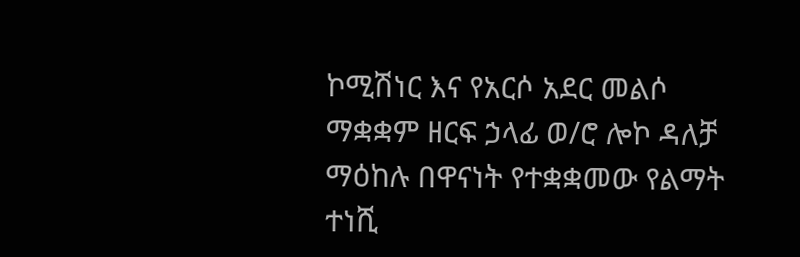ኮሚሽነር እና የአርሶ አደር መልሶ ማቋቋም ዘርፍ ኃላፊ ወ/ሮ ሎኮ ዳለቻ ማዕከሉ በዋናነት የተቋቋመው የልማት ተነሺ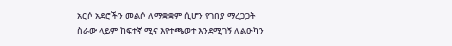አርሶ አደሮችን መልሶ ለማቋቋም ሲሆን የገበያ ማረጋጋት ስራው ላይም ከፍተኛ ሚና እየተጫወተ እንደሚገኝ ለልዑካን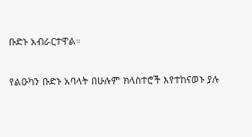ቡድኑ አብራርተዋል።

የልዑካን ቡድኑ አባላት በሁሉም ክላስተሮች እየተከናወኑ ያሉ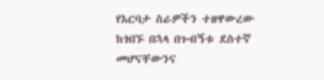የእርባታ ስራዎችን ተዘዋውረው ከጎበኙ በኋላ በጉብኝቱ ደስተኛ መሆናቸውንና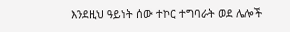እንደዚህ ዓይነት ሰው ተኮር ተግባራት ወደ ሌሎች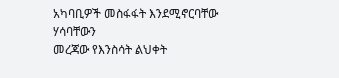አካባቢዎች መስፋፋት እንደሚኖርባቸው ሃሳባቸውን
መረጃው የእንስሳት ልህቀት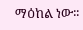ማዕከል ነው፡፡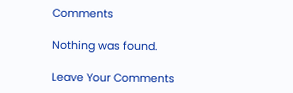Comments

Nothing was found.

Leave Your Comments